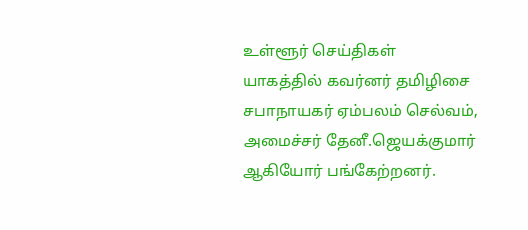உள்ளூர் செய்திகள்
யாகத்தில் கவர்னர் தமிழிசை சபாநாயகர் ஏம்பலம் செல்வம், அமைச்சர் தேனீ.ஜெயக்குமார் ஆகியோர் பங்கேற்றனர்.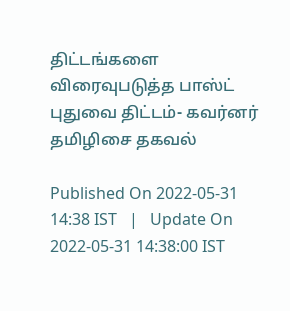திட்டங்களை விரைவுபடுத்த பாஸ்ட் புதுவை திட்டம்- கவர்னர் தமிழிசை தகவல்

Published On 2022-05-31 14:38 IST   |   Update On 2022-05-31 14:38:00 IST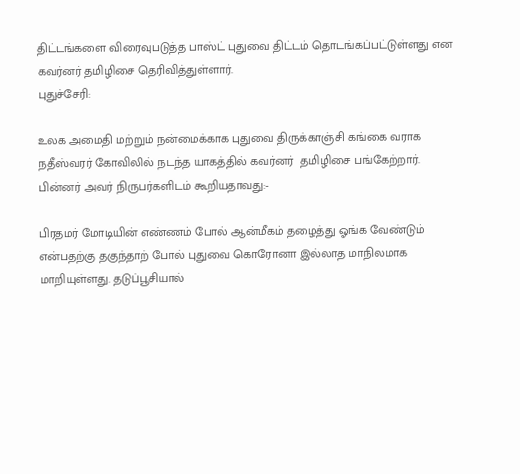திட்டங்களை விரைவுபடுத்த பாஸ்ட் புதுவை திட்டம் தொடங்கப்பட்டுள்ளது என கவர்னர் தமிழிசை தெரிவித்துள்ளார்.
புதுச்சேரி:

உலக அமைதி மற்றும் நன்மைக்காக புதுவை திருக்காஞ்சி கங்கை வராக நதீஸ்வரர் கோவிலில் நடந்த யாகத்தில் கவர்னர்  தமிழிசை பங்கேற்றார். பின்னர் அவர் நிருபர்களிடம் கூறியதாவது:-

பிரதமர் மோடியின் எண்ணம் போல் ஆன்மீகம் தழைத்து ஓங்க வேண்டும் என்பதற்கு தகுந்தாற் போல் புதுவை கொரோனா இல்லாத மாநிலமாக மாறியுள்ளது. தடுப்பூசியால்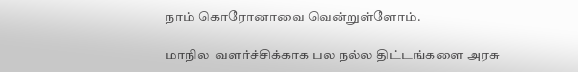நாம் கொரோனாவை வென்றுள்ளோம்.

மாநில  வளர்ச்சிக்காக பல நல்ல திட்டங்களை அரசு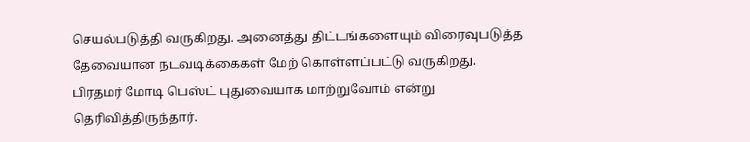செயல்படுத்தி வருகிறது. அனைத்து திட்டங்களையும் விரைவுபடுத்த தேவையான நடவடிக்கைகள் மேற் கொள்ளப்பட்டு வருகிறது. பிரதமர் மோடி பெஸ்ட் புதுவையாக மாற்றுவோம் என்று தெரிவித்திருந்தார்.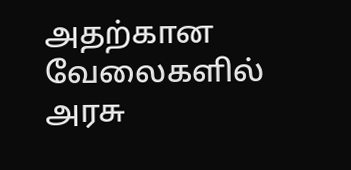அதற்கான  வேலைகளில் அரசு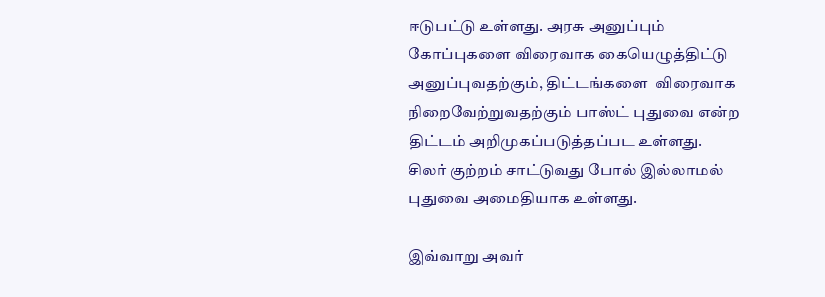ஈடுபட்டு உள்ளது. அரசு அனுப்பும் கோப்புகளை விரைவாக கையெழுத்திட்டு அனுப்புவதற்கும், திட்டங்களை  விரைவாக நிறைவேற்றுவதற்கும் பாஸ்ட் புதுவை என்ற திட்டம் அறிமுகப்படுத்தப்பட உள்ளது. சிலர் குற்றம் சாட்டுவது போல் இல்லாமல்  புதுவை அமைதியாக உள்ளது.

இவ்வாறு அவர்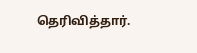தெரிவித்தார்.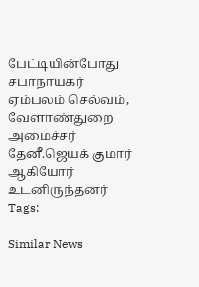பேட்டியின்போது சபாநாயகர் ஏம்பலம் செல்வம், வேளாண்துறை அமைச்சர் தேனீ.ஜெயக் குமார் ஆகியோர் உடனிருந்தனர்
Tags:

Similar News